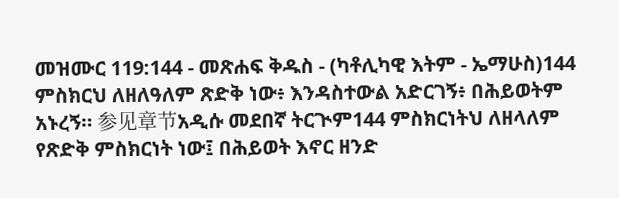መዝሙር 119:144 - መጽሐፍ ቅዱስ - (ካቶሊካዊ እትም - ኤማሁስ)144 ምስክርህ ለዘለዓለም ጽድቅ ነው፥ እንዳስተውል አድርገኝ፥ በሕይወትም አኑረኝ። 参见章节አዲሱ መደበኛ ትርጒም144 ምስክርነትህ ለዘላለም የጽድቅ ምስክርነት ነው፤ በሕይወት እኖር ዘንድ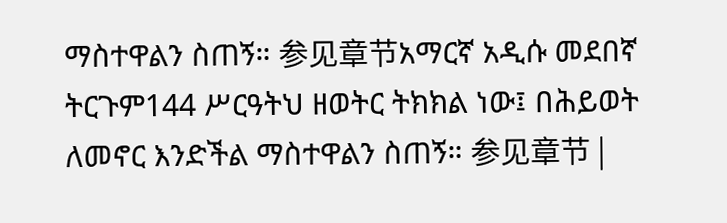ማስተዋልን ስጠኝ። 参见章节አማርኛ አዲሱ መደበኛ ትርጉም144 ሥርዓትህ ዘወትር ትክክል ነው፤ በሕይወት ለመኖር እንድችል ማስተዋልን ስጠኝ። 参见章节 |